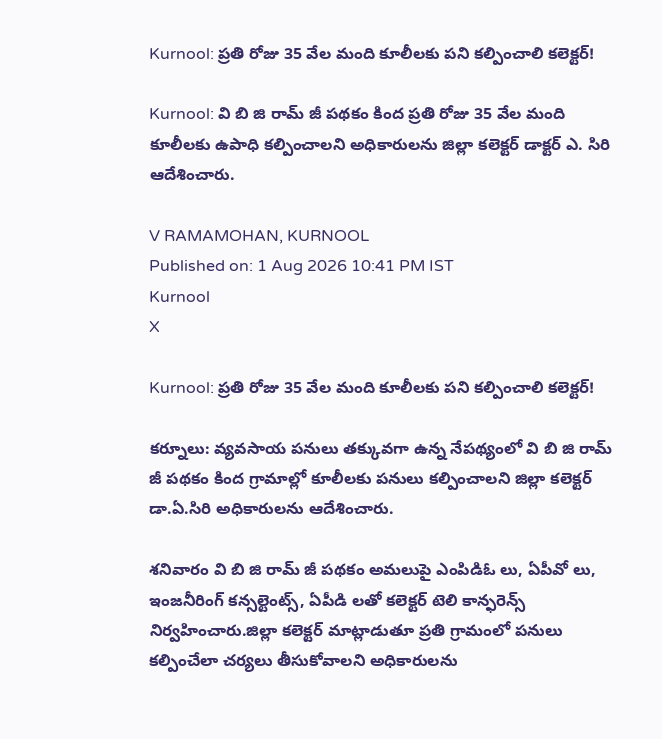Kurnool: ప్రతి రోజు 35 వేల మంది కూలీలకు పని కల్పించాలి కలెక్టర్!

Kurnool: వి బి జి రామ్ జీ పథకం కింద ప్రతి రోజు 35 వేల మంది కూలీలకు ఉపాధి కల్పించాలని అధికారులను జిల్లా కలెక్టర్ డాక్టర్ ఎ. సిరి ఆదేశించారు.

V RAMAMOHAN, KURNOOL
Published on: 1 Aug 2026 10:41 PM IST
Kurnool
X

Kurnool: ప్రతి రోజు 35 వేల మంది కూలీలకు పని కల్పించాలి కలెక్టర్!

కర్నూలు: వ్యవసాయ పనులు తక్కువగా ఉన్న నేపథ్యంలో వి బి జి రామ్ జీ పథకం కింద గ్రామాల్లో కూలీలకు పనులు కల్పించాలని జిల్లా కలెక్టర్ డా.ఏ.సిరి అధికారులను ఆదేశించారు.

శనివారం వి బి జి రామ్ జీ పథకం అమలుపై ఎంపిడిఓ లు, ఏపీవో లు, ఇంజనీరింగ్ కన్సల్టెంట్స్, ఏపీడి లతో కలెక్టర్ టెలి కాన్ఫరెన్స్ నిర్వహించారు.జిల్లా కలెక్టర్ మాట్లాడుతూ ప్రతి గ్రామంలో పనులు కల్పించేలా చర్యలు తీసుకోవాలని అధికారులను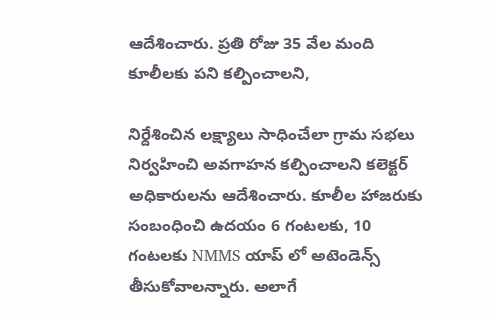ఆదేశించారు. ప్రతి రోజు 35 వేల మంది కూలీలకు పని కల్పించాలని,

నిర్దేశించిన లక్ష్యాలు సాధించేలా గ్రామ సభలు నిర్వహించి అవగాహన కల్పించాలని కలెక్టర్ అధికారులను ఆదేశించారు. కూలీల హాజరుకు సంబంధించి ఉదయం 6 గంటలకు, 10 గంటలకు NMMS యాప్ లో అటెండెన్స్ తీసుకోవాలన్నారు. అలాగే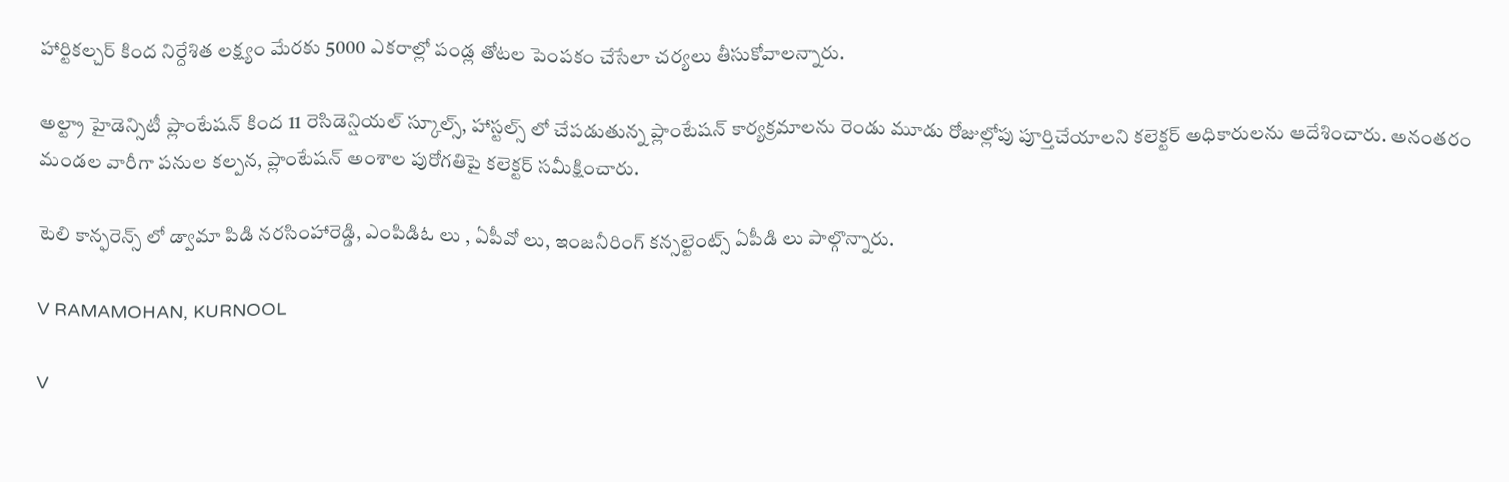హార్టికల్చర్ కింద నిర్దేశిత లక్ష్యం మేరకు 5000 ఎకరాల్లో పండ్ల తోటల పెంపకం చేసేలా చర్యలు తీసుకోవాలన్నారు.

అల్ట్రా హైడెన్సిటీ ప్లాంటేషన్ కింద 11 రెసిడెన్షియల్ స్కూల్స్, హాస్టల్స్ లో చేపడుతున్న ప్లాంటేషన్ కార్యక్రమాలను రెండు మూడు రోజుల్లోపు పూర్తిచేయాలని కలెక్టర్ అధికారులను ఆదేశించారు. అనంతరం మండల వారీగా పనుల కల్పన, ప్లాంటేషన్ అంశాల పురోగతిపై కలెక్టర్ సమీక్షించారు.

టెలి కాన్ఫరెన్స్ లో డ్వామా పిడి నరసింహారెడ్డి, ఎంపిడిఓ లు , ఏపీవో లు, ఇంజనీరింగ్ కన్సల్టెంట్స్ ఏపీడి లు పాల్గొన్నారు.

V RAMAMOHAN, KURNOOL

V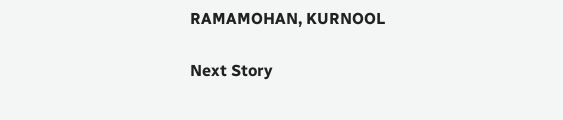RAMAMOHAN, KURNOOL

Next Story